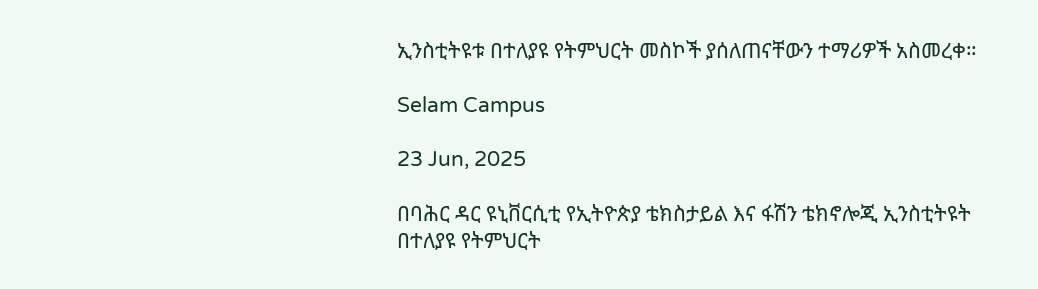ኢንስቲትዩቱ በተለያዩ የትምህርት መስኮች ያሰለጠናቸውን ተማሪዎች አስመረቀ።

Selam Campus

23 Jun, 2025

በባሕር ዳር ዩኒቨርሲቲ የኢትዮጵያ ቴክስታይል እና ፋሽን ቴክኖሎጂ ኢንስቲትዩት በተለያዩ የትምህርት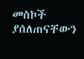መስኮች ያሰለጠናቸውን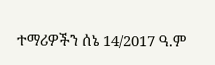ተማሪዎችን ሰኔ 14/2017 ዓ.ም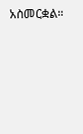አስመርቋል።